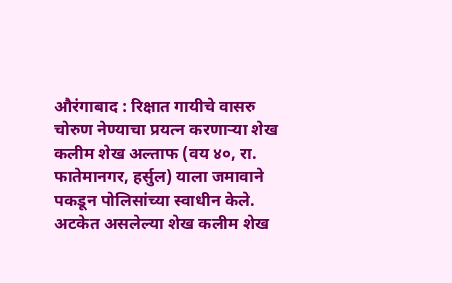औरंगाबाद : रिक्षात गायीचे वासरु चोरुण नेण्याचा प्रयत्न करणाऱ्या शेख कलीम शेख अल्ताफ (वय ४०, रा. फातेमानगर, हर्सुल) याला जमावाने पकडून पोलिसांच्या स्वाधीन केले. अटकेत असलेल्या शेख कलीम शेख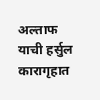अल्ताफ याची हर्सुल कारागृहात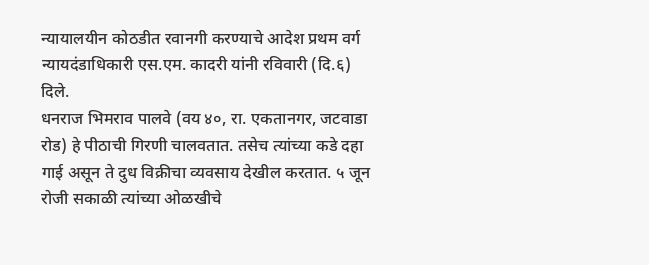न्यायालयीन कोठडीत रवानगी करण्याचे आदेश प्रथम वर्ग न्यायदंडाधिकारी एस.एम. कादरी यांनी रविवारी (दि.६) दिले.
धनराज भिमराव पालवे (वय ४०, रा. एकतानगर, जटवाडा रोड) हे पीठाची गिरणी चालवतात. तसेच त्यांच्या कडे दहा गाई असून ते दुध विक्रीचा व्यवसाय देखील करतात. ५ जून रोजी सकाळी त्यांच्या ओळखीचे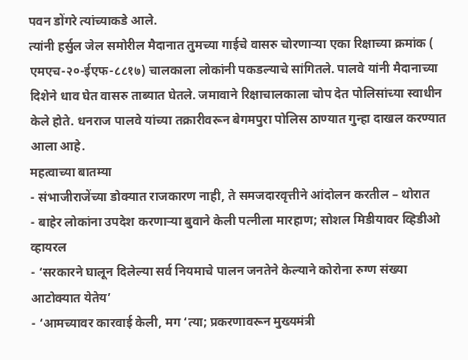पवन डोंगरे त्यांच्याकडे आले.
त्यांनी हर्सुल जेल समोरील मैदानात तुमच्या गाईचे वासरु चोरणाऱ्या एका रिक्षाच्या क्रमांक ( एमएच-२०-ईएफ-८८१७) चालकाला लोकांनी पकडल्याचे सांगितले. पालवे यांनी मैदानाच्या दिशेने धाव घेत वासरु ताब्यात घेतले. जमावाने रिक्षाचालकाला चोप देत पोलिसांच्या स्वाधीन केले होते. धनराज पालवे यांच्या तक्रारीवरून बेगमपुरा पोलिस ठाण्यात गुन्हा दाखल करण्यात आला आहे.
महत्वाच्या बातम्या
- संभाजीराजेंच्या डोक्यात राजकारण नाही, ते समजदारवृत्तीने आंदोलन करतील – थोरात
- बाहेर लोकांना उपदेश करणाऱ्या बुवाने केली पत्नीला मारहाण; सोशल मिडीयावर व्हिडीओ व्हायरल
- ‘सरकारने घालून दिलेल्या सर्व नियमाचे पालन जनतेने केल्याने कोरोना रुग्ण संख्या आटोक्यात येतेय’
- ‘आमच्यावर कारवाई केली, मग ‘त्या; प्रकरणावरून मुख्यमंत्री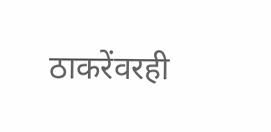ठाकरेंवरही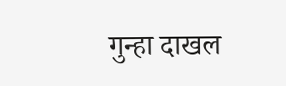गुन्हा दाखल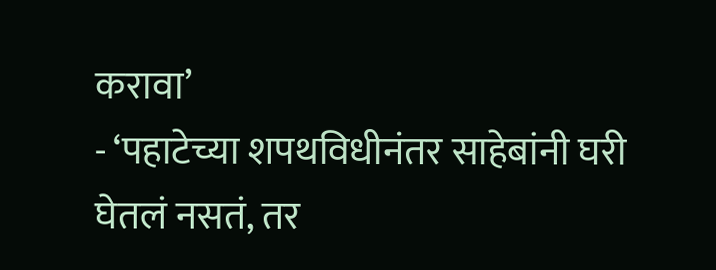करावा’
- ‘पहाटेच्या शपथविधीनंतर साहेबांनी घरी घेतलं नसतं, तर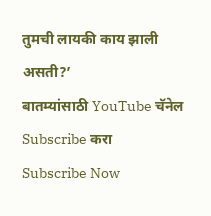तुमची लायकी काय झाली असती?’
बातम्यांसाठी YouTube चॅनेल Subscribe करा
Subscribe Now